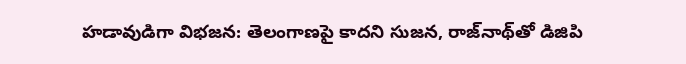హడావుడిగా విభజన: తెలంగాణపై కాదని సుజన, రాజ్‌నాథ్‌తో డిజిపి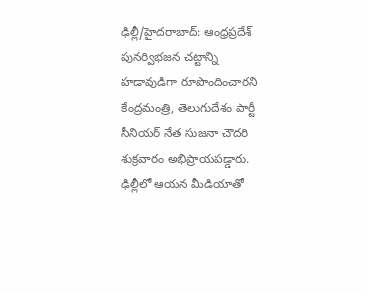ఢిల్లీ/హైదరాబాద్: ఆంధ్రప్రదేశ్‌ పునర్విభజన చట్టాన్ని హడావుడిగా రూపొందించారని కేంద్రమంత్రి, తెలుగుదేశం పార్టీ సీనియర్ నేత సుజనా చౌదరి శుక్రవారం అభిప్రాయపడ్డారు. ఢిల్లీలో ఆయన మీడియాతో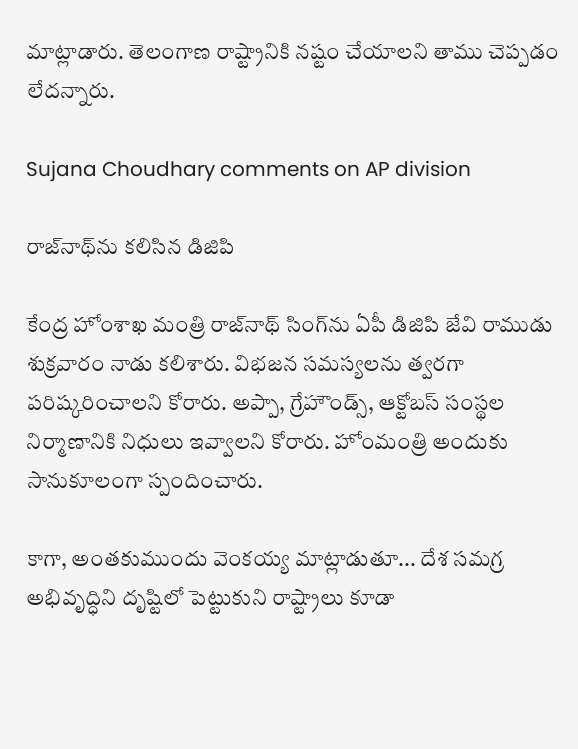మాట్లాడారు. తెలంగాణ రాష్ట్రానికి నష్టం చేయాలని తాము చెప్పడం లేదన్నారు.

Sujana Choudhary comments on AP division

రాజ్‌నాథ్‌ను కలిసిన డిజిపి

కేంద్ర హోంశాఖ మంత్రి రాజ్‌నాథ్ సింగ్‌ను ఏపీ డిజిపి జేవి రాముడు శుక్రవారం నాడు కలిశారు. విభజన సమస్యలను త్వరగా పరిష్కరించాలని కోరారు. అప్పా, గ్రేహౌండ్స్, ఆక్టోబస్ సంస్థల నిర్మాణానికి నిధులు ఇవ్వాలని కోరారు. హోంమంత్రి అందుకు సానుకూలంగా స్పందించారు.

కాగా, అంతకుముందు వెంకయ్య మాట్లాడుతూ... దేశ సమగ్ర అభివృద్ధిని దృష్టిలో పెట్టుకుని రాష్ట్రాలు కూడా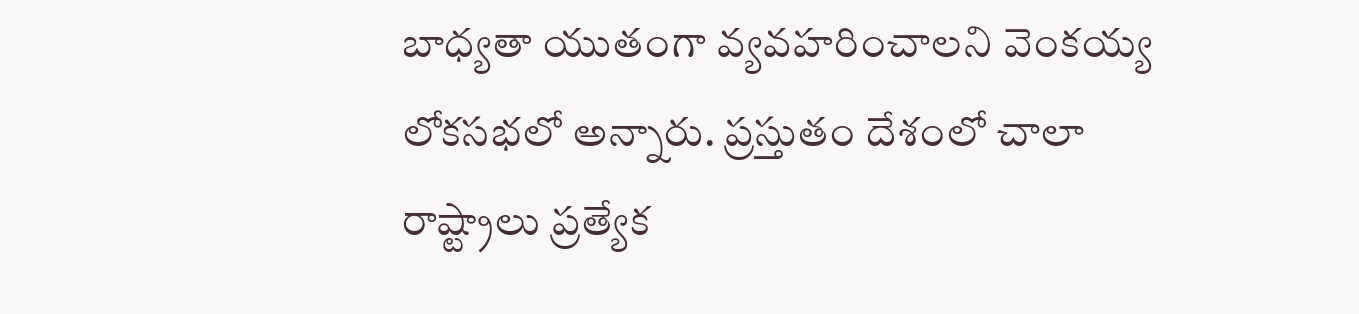బాధ్యతా యుతంగా వ్యవహరించాలని వెంకయ్య లోకసభలో అన్నారు. ప్రస్తుతం దేశంలో చాలా రాష్ట్రాలు ప్రత్యేక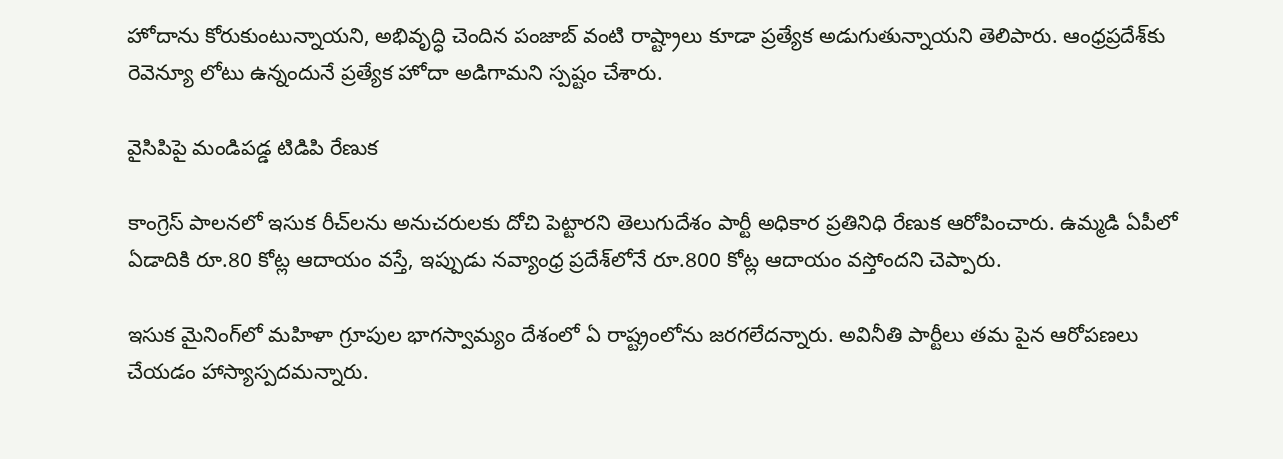హోదాను కోరుకుంటున్నాయని, అభివృద్ధి చెందిన పంజాబ్‌ వంటి రాష్ట్రాలు కూడా ప్రత్యేక అడుగుతున్నాయని తెలిపారు. ఆంధ్రప్రదేశ్‌కు రెవెన్యూ లోటు ఉన్నందునే ప్రత్యేక హోదా అడిగామని స్పష్టం చేశారు.

వైసిపిపై మండిపడ్డ టిడిపి రేణుక

కాంగ్రెస్ పాలనలో ఇసుక రీచ్‌లను అనుచరులకు దోచి పెట్టారని తెలుగుదేశం పార్టీ అధికార ప్రతినిధి రేణుక ఆరోపించారు. ఉమ్మడి ఏపీలో ఏడాదికి రూ.80 కోట్ల ఆదాయం వస్తే, ఇప్పుడు నవ్యాంధ్ర ప్రదేశ్‌లోనే రూ.800 కోట్ల ఆదాయం వస్తోందని చెప్పారు.

ఇసుక మైనింగ్‌లో మహిళా గ్రూపుల భాగస్వామ్యం దేశంలో ఏ రాష్ట్రంలోను జరగలేదన్నారు. అవినీతి పార్టీలు తమ పైన ఆరోపణలు చేయడం హాస్యాస్పదమన్నారు.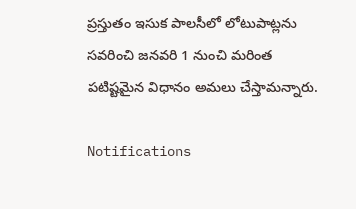ప్రస్తుతం ఇసుక పాలసీలో లోటుపాట్లను సవరించి జనవరి 1 నుంచి మరింత పటిష్టమైన విధానం అమలు చేస్తామన్నారు.

Notifications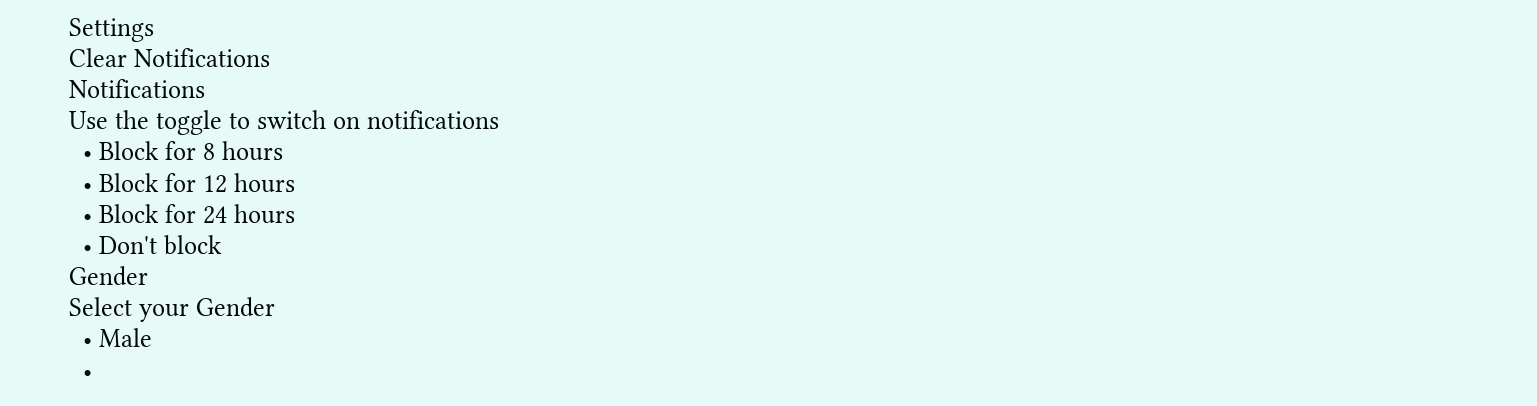Settings
Clear Notifications
Notifications
Use the toggle to switch on notifications
  • Block for 8 hours
  • Block for 12 hours
  • Block for 24 hours
  • Don't block
Gender
Select your Gender
  • Male
  •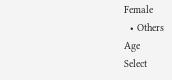Female
  • Others
Age
Select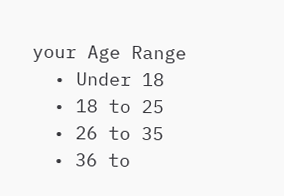your Age Range
  • Under 18
  • 18 to 25
  • 26 to 35
  • 36 to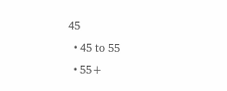45
  • 45 to 55
  • 55+